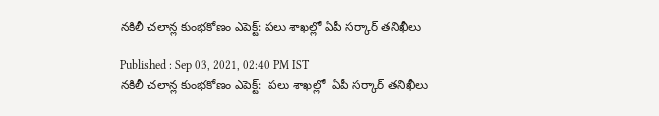నకిలీ చలాన్ల కుంభకోణం ఎపెక్ట్: పలు శాఖల్లో ఏపీ సర్కార్ తనిఖీలు

Published : Sep 03, 2021, 02:40 PM IST
నకిలీ చలాన్ల కుంభకోణం ఎపెక్ట్:  పలు శాఖల్లో  ఏపీ సర్కార్ తనిఖీలు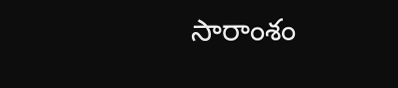సారాంశం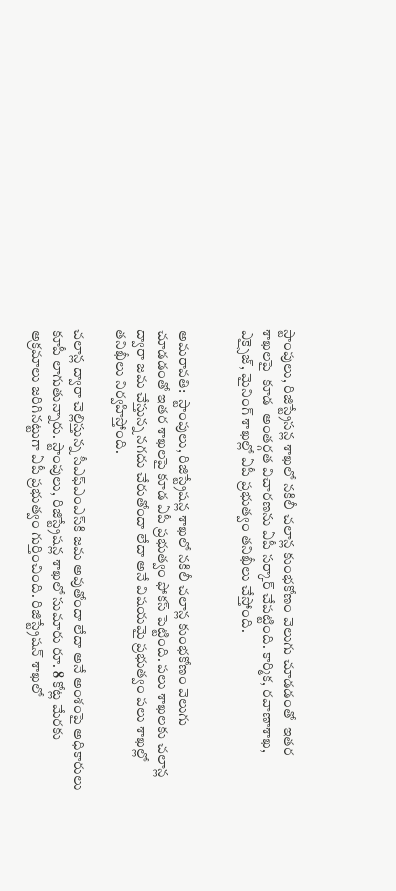స్టాంపులు, రిజిస్ట్రేసన్ల శాఖలో నకిలీ చలాన్ల కుంభకోణం వెలుగు చూడడంతో  ఇతర శాఖలపై  కూడ  అంతర్గత విచారణను ఏపీ సర్కార్ చేపట్టింది. కార్మిక, రవాణాశాఖ, ఎక్సైజ్, మైనింగ్ శాఖల్లో ఏపీ ప్రభుత్వం తనిఖీలు చేస్తోంది.


అమరావతి:  స్టాంపులు, రిజిస్ట్రేషన్ల శాఖలో నకిలీ చలాన్ల కుంభకోణం వెలుగు చూడడంతో ఇతర శాఖలపై కూడ ఏపీ ప్రభుత్వం ఫోకస్ పెట్టింది. పలు శాఖలకు చలాన్ల ద్వారా జమ చేస్తున్న నగదు చేరుతోందా లేదా అనే విషయమై ప్రభుత్వం పలు శాఖల్లో తనిఖీలు నిర్వహిస్తోంది.

చలాన్ల ద్వారా చెల్లిస్తున్న సీఎఫ్‌ఎంఎస్‌కి జమ అవుతోందా లేదా అనే అంశంపై అధికారులు కూపీ లాగుతున్నారు. స్టాంపులు, రిజిస్ట్రేషన్ల శాఖలో సుమారు రూ. 8 కోట్ల మేరకు అక్రమాలు జరిగినట్టుగా ఏపీ ప్రభుత్వం గుర్తించింది. రిజిస్ట్రేషన్ శాఖలో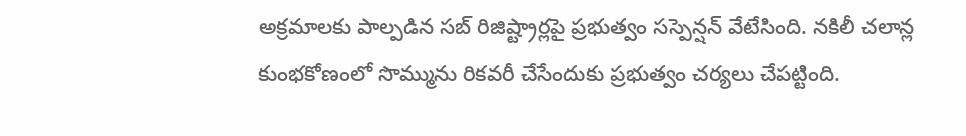అక్రమాలకు పాల్పడిన సబ్ రిజిష్ట్రార్లపై ప్రభుత్వం సస్పెన్షన్ వేటేసింది. నకిలీ చలాన్ల కుంభకోణంలో సొమ్మును రికవరీ చేసేందుకు ప్రభుత్వం చర్యలు చేపట్టింది.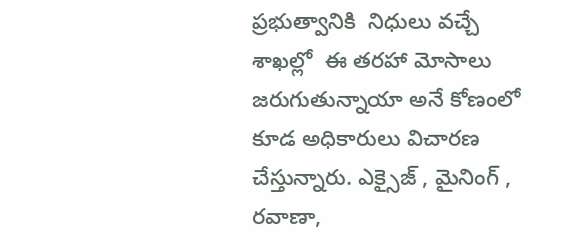ప్రభుత్వానికి  నిధులు వచ్చే శాఖల్లో  ఈ తరహా మోసాలు జరుగుతున్నాయా అనే కోణంలో  కూడ అధికారులు విచారణ చేస్తున్నారు. ఎక్సైజ్ , మైనింగ్ , రవాణా,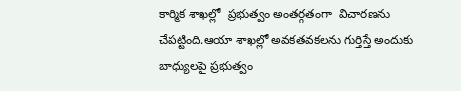కార్మిక శాఖల్లో  ప్రభుత్వం అంతర్గతంగా  విచారణను చేపట్టింది.ఆయా శాఖల్లో అవకతవకలను గుర్తిస్తే అందుకు బాధ్యులపై ప్రభుత్వం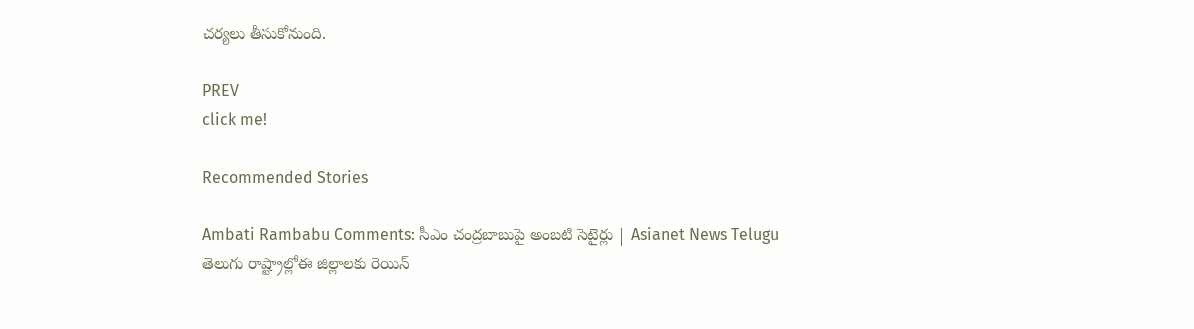చర్యలు తీసుకోనుంది.

PREV
click me!

Recommended Stories

Ambati Rambabu Comments: సీఎం చంద్రబాబుపై అంబటి సెటైర్లు | Asianet News Telugu
తెలుగు రాష్ట్రాల్లోఈ జిల్లాలకు రెయిన్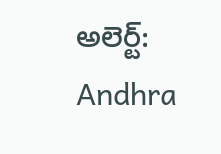అలెర్ట్: Andhra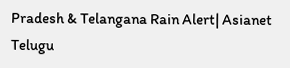Pradesh & Telangana Rain Alert| Asianet Telugu